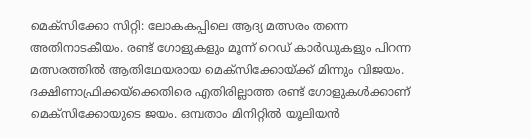മെക്സിക്കോ സിറ്റി: ലോകകപ്പിലെ ആദ്യ മത്സരം തന്നെ അതിനാടകീയം. രണ്ട് ഗോളുകളും മൂന്ന് റെഡ് കാർഡുകളും പിറന്ന മത്സരത്തിൽ ആതിഥേയരായ മെക്സിക്കോയ്ക്ക് മിന്നും വിജയം. ദക്ഷിണാഫ്രിക്കയ്ക്കെതിരെ എതിരില്ലാത്ത രണ്ട് ഗോളുകൾക്കാണ് മെക്സിക്കോയുടെ ജയം. ഒമ്പതാം മിനിറ്റിൽ യൂലിയൻ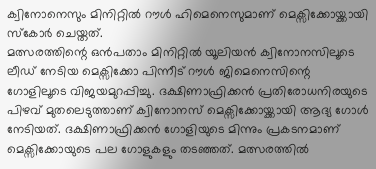ക്വിനോനെസും മിനിറ്റിൽ റൗൾ ഹിമെനെസുമാണ് മെക്സിക്കോയ്ക്കായി സ്കോർ ചെയ്തത്.
മത്സരത്തിന്റെ ഒൻപതാം മിനിറ്റിൽ യൂലിയൻ ക്വിനോനസിലൂടെ ലീഡ് നേടിയ മെക്സിക്കോ പിന്നീട് റൗൾ ജിമെനെസിന്റെ ഗോളിലൂടെ വിജയമുറപ്പിച്ചു. ദക്ഷിണാഫ്രിക്കൻ പ്രതിരോധനിരയുടെ പിഴവ് മുതലെടുത്താണ് ക്വിനോനസ് മെക്സിക്കോയ്ക്കായി ആദ്യ ഗോൾ നേടിയത്. ദക്ഷിണാഫ്രിക്കൻ ഗോളിയുടെ മിന്നും പ്രകടനമാണ് മെക്സിക്കോയുടെ പല ഗോളുകളും തടഞ്ഞത്. മത്സരത്തിൽ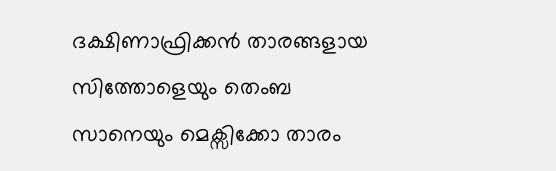ദക്ഷിണാഫ്രിക്കൻ താരങ്ങളായ സിത്തോളെയും തെംബ സാനെയും മെക്സിക്കോ താരം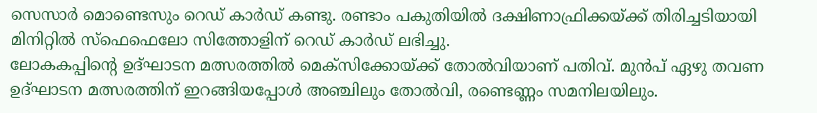സെസാർ മൊണ്ടെസും റെഡ് കാർഡ് കണ്ടു. രണ്ടാം പകുതിയിൽ ദക്ഷിണാഫ്രിക്കയ്ക്ക് തിരിച്ചടിയായി മിനിറ്റിൽ സ്ഫെഫെലോ സിത്തോളിന് റെഡ് കാർഡ് ലഭിച്ചു.
ലോകകപ്പിന്റെ ഉദ്ഘാടന മത്സരത്തിൽ മെക്സിക്കോയ്ക്ക് തോൽവിയാണ് പതിവ്. മുൻപ് ഏഴു തവണ ഉദ്ഘാടന മത്സരത്തിന് ഇറങ്ങിയപ്പോൾ അഞ്ചിലും തോൽവി, രണ്ടെണ്ണം സമനിലയിലും.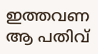ഇത്തവണ ആ പതിവ്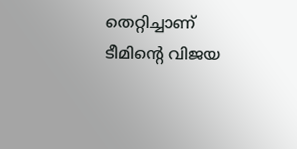തെറ്റിച്ചാണ് ടീമിന്റെ വിജയ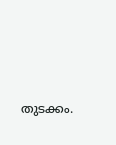തുടക്കം.